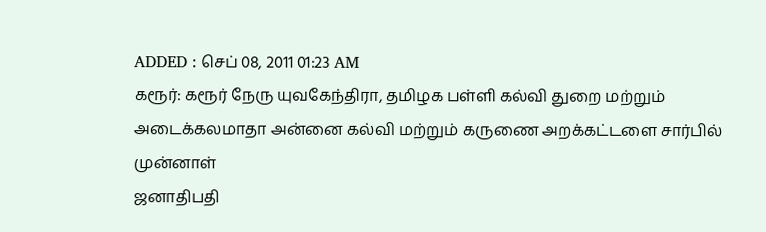ADDED : செப் 08, 2011 01:23 AM
கரூர்: கரூர் நேரு யுவகேந்திரா, தமிழக பள்ளி கல்வி துறை மற்றும்
அடைக்கலமாதா அன்னை கல்வி மற்றும் கருணை அறக்கட்டளை சார்பில் முன்னாள்
ஜனாதிபதி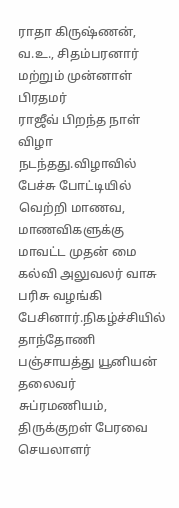ராதா கிருஷ்ணன், வ.உ., சிதம்பரனார் மற்றும் முன்னாள் பிரதமர்
ராஜீவ் பிறந்த நாள் விழா நடந்தது.விழாவில் பேச்சு போட்டியில் வெற்றி மாணவ,
மாணவிகளுக்கு மாவட்ட முதன் மை கல்வி அலுவலர் வாசு பரிசு வழங்கி
பேசினார்.நிகழ்ச்சியில் தாந்தோணி பஞ்சாயத்து யூனியன் தலைவர் சுப்ரமணியம்,
திருக்குறள் பேரவை செயலாளர்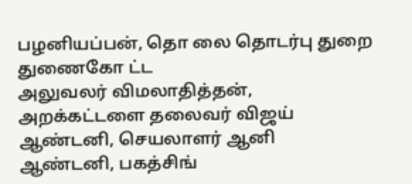பழனியப்பன், தொ லை தொடர்பு துறை துணைகோ ட்ட
அலுவலர் விமலாதித்தன், அறக்கட்டளை தலைவர் விஜய் ஆண்டனி, செயலாளர் ஆனி
ஆண்டனி, பகத்சிங்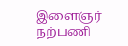இளைஞர் நற்பணி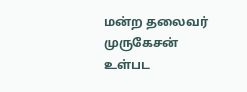மன்ற தலைவர் முருகேசன் உள்பட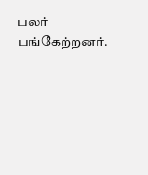பலர்
பங்கேற்றனர்.